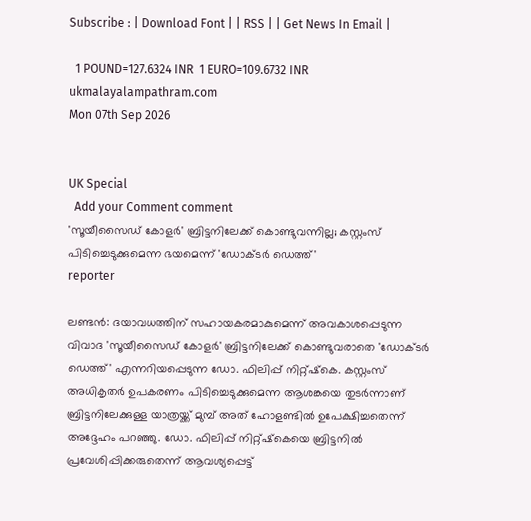Subscribe : | Download Font | | RSS | | Get News In Email |

  1 POUND=127.6324 INR  1 EURO=109.6732 INR
ukmalayalampathram.com
Mon 07th Sep 2026


UK Special
  Add your Comment comment
'സൂയീസൈഡ് കോളര്‍' ബ്രിട്ടനിലേക്ക് കൊണ്ടുവന്നില്ല; കസ്റ്റംസ് പിടിച്ചെടുക്കുമെന്ന ഭയമെന്ന് 'ഡോക്ടര്‍ ഡെത്ത്'
reporter

ലണ്ടന്‍: ദയാവധത്തിന് സഹായകരമാകുമെന്ന് അവകാശപ്പെടുന്ന വിവാദ 'സൂയീസൈഡ് കോളര്‍' ബ്രിട്ടനിലേക്ക് കൊണ്ടുവരാതെ 'ഡോക്ടര്‍ ഡെത്ത്' എന്നറിയപ്പെടുന്ന ഡോ. ഫിലിപ്പ് നിറ്റ്ഷ്‌കെ. കസ്റ്റംസ് അധികൃതര്‍ ഉപകരണം പിടിച്ചെടുക്കുമെന്ന ആശങ്കയെ തുടര്‍ന്നാണ് ബ്രിട്ടനിലേക്കുള്ള യാത്രയ്ക്ക് മുമ്പ് അത് ഹോളണ്ടില്‍ ഉപേക്ഷിച്ചതെന്ന് അദ്ദേഹം പറഞ്ഞു. ഡോ. ഫിലിപ്പ് നിറ്റ്ഷ്‌കെയെ ബ്രിട്ടനില്‍ പ്രവേശിപ്പിക്കരുതെന്ന് ആവശ്യപ്പെട്ട്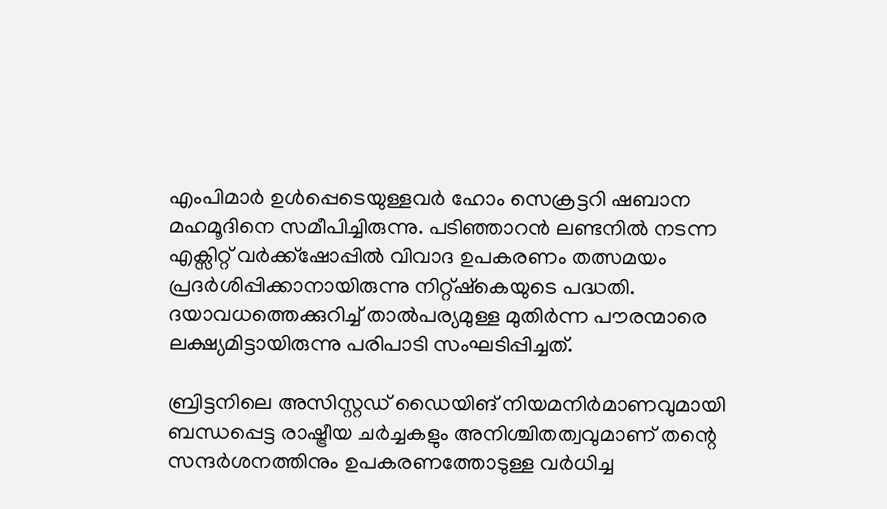എംപിമാര്‍ ഉള്‍പ്പെടെയുള്ളവര്‍ ഹോം സെക്രട്ടറി ഷബാന മഹമൂദിനെ സമീപിച്ചിരുന്നു. പടിഞ്ഞാറന്‍ ലണ്ടനില്‍ നടന്ന എക്സിറ്റ് വര്‍ക്ക്ഷോപ്പില്‍ വിവാദ ഉപകരണം തത്സമയം പ്രദര്‍ശിപ്പിക്കാനായിരുന്നു നിറ്റ്ഷ്‌കെയുടെ പദ്ധതി. ദയാവധത്തെക്കുറിച്ച് താല്‍പര്യമുള്ള മുതിര്‍ന്ന പൗരന്മാരെ ലക്ഷ്യമിട്ടായിരുന്നു പരിപാടി സംഘടിപ്പിച്ചത്.

ബ്രിട്ടനിലെ അസിസ്റ്റഡ് ഡൈയിങ് നിയമനിര്‍മാണവുമായി ബന്ധപ്പെട്ട രാഷ്ട്രീയ ചര്‍ച്ചകളും അനിശ്ചിതത്വവുമാണ് തന്റെ സന്ദര്‍ശനത്തിനും ഉപകരണത്തോടുള്ള വര്‍ധിച്ച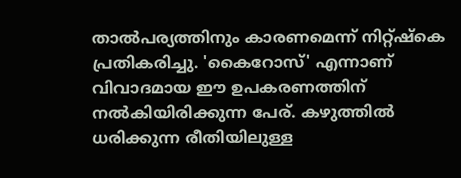താല്‍പര്യത്തിനും കാരണമെന്ന് നിറ്റ്ഷ്‌കെ പ്രതികരിച്ചു. 'കൈറോസ്' എന്നാണ് വിവാദമായ ഈ ഉപകരണത്തിന് നല്‍കിയിരിക്കുന്ന പേര്. കഴുത്തില്‍ ധരിക്കുന്ന രീതിയിലുള്ള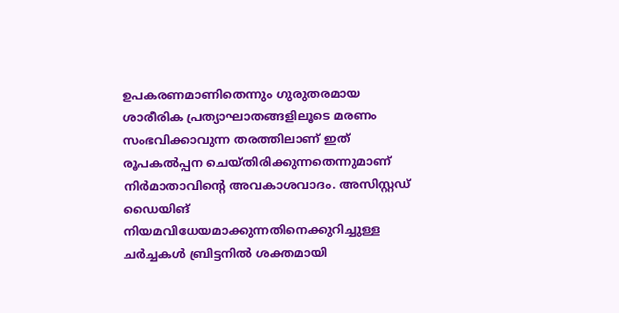ഉപകരണമാണിതെന്നും ഗുരുതരമായ ശാരീരിക പ്രത്യാഘാതങ്ങളിലൂടെ മരണം സംഭവിക്കാവുന്ന തരത്തിലാണ് ഇത് രൂപകല്‍പ്പന ചെയ്തിരിക്കുന്നതെന്നുമാണ് നിര്‍മാതാവിന്റെ അവകാശവാദം. അസിസ്റ്റഡ് ഡൈയിങ് നിയമവിധേയമാക്കുന്നതിനെക്കുറിച്ചുള്ള ചര്‍ച്ചകള്‍ ബ്രിട്ടനില്‍ ശക്തമായി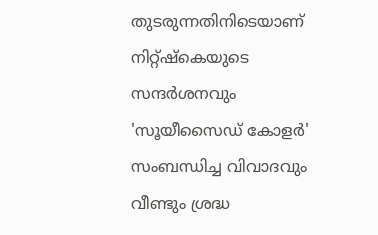തുടരുന്നതിനിടെയാണ് നിറ്റ്ഷ്‌കെയുടെ സന്ദര്‍ശനവും 'സൂയീസൈഡ് കോളര്‍' സംബന്ധിച്ച വിവാദവും വീണ്ടും ശ്രദ്ധ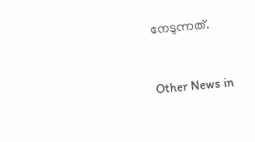നേടുന്നത്.


Other News in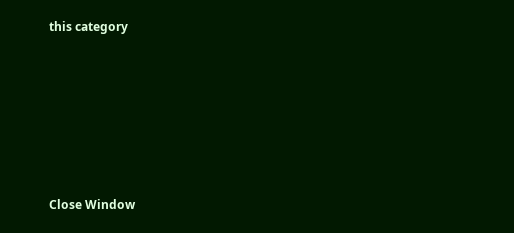this category








Close Window